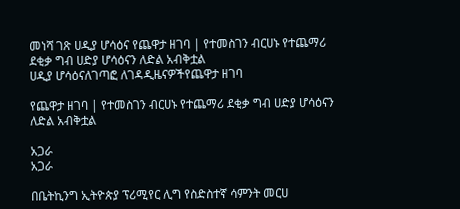መነሻ ገጽ ሀዲያ ሆሳዕና የጨዋታ ዘገባ | የተመስገን ብርሀኑ የተጨማሪ ደቂቃ ግብ ሀድያ ሆሳዕናን ለድል አብቅቷል
ሀዲያ ሆሳዕናለገጣፎ ለገዳዲዜናዎችየጨዋታ ዘገባ

የጨዋታ ዘገባ | የተመስገን ብርሀኑ የተጨማሪ ደቂቃ ግብ ሀድያ ሆሳዕናን ለድል አብቅቷል

አጋራ
አጋራ

በቤትኪንግ ኢትዮጵያ ፕሪሚየር ሊግ የስድስተኛ ሳምንት መርሀ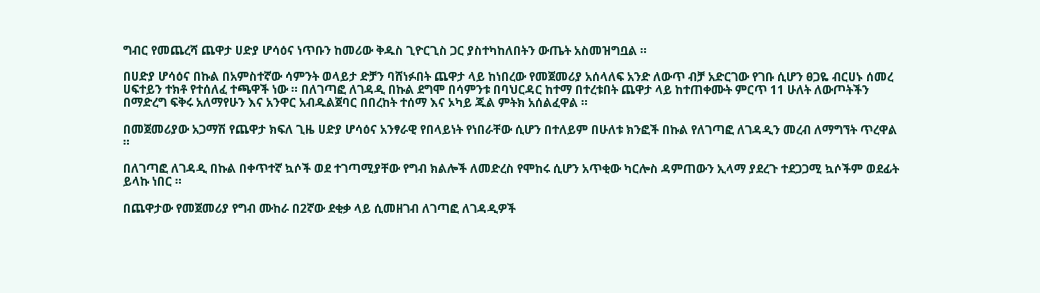ግብር የመጨረሻ ጨዋታ ሀድያ ሆሳዕና ነጥቡን ከመሪው ቅዱስ ጊዮርጊስ ጋር ያስተካከለበትን ውጤት አስመዝግቧል ።

በሀድያ ሆሳዕና በኩል በአምስተኛው ሳምንት ወላይታ ድቻን ባሸነፉበት ጨዋታ ላይ ከነበረው የመጀመሪያ አሰላለፍ አንድ ለውጥ ብቻ አድርገው የገቡ ሲሆን ፀጋዬ ብርሀኑ ሰመረ ሀፍተይን ተክቶ የተሰለፈ ተጫዋች ነው ። በለገጣፎ ለገዳዲ በኩል ደግሞ በሳምንቱ በባህርዳር ከተማ በተረቱበት ጨዋታ ላይ ከተጠቀሙት ምርጥ 11 ሁለት ለውጦትችን በማድረግ ፍቅሩ አለማየሁን እና አንዋር አብዱልጀባር በበረከት ተሰማ እና ኦካይ ጁል ምትክ አሰልፈዋል ።

በመጀመሪያው አጋማሽ የጨዋታ ክፍለ ጊዜ ሀድያ ሆሳዕና አንፃራዊ የበላይነት የነበራቸው ሲሆን በተለይም በሁለቱ ክንፎች በኩል የለገጣፎ ለገዳዲን መረብ ለማግኘት ጥረዋል ።

በለገጣፎ ለገዳዲ በኩል በቀጥተኛ ኳሶች ወደ ተገጣሚያቸው የግብ ክልሎች ለመድረስ የሞከሩ ሲሆን አጥቂው ካርሎስ ዳምጠውን ኢላማ ያደረጉ ተደጋጋሚ ኳሶችም ወደፊት ይላኩ ነበር ።

በጨዋታው የመጀመሪያ የግብ ሙከራ በ2ኛው ደቂቃ ላይ ሲመዘገብ ለገጣፎ ለገዳዲዎች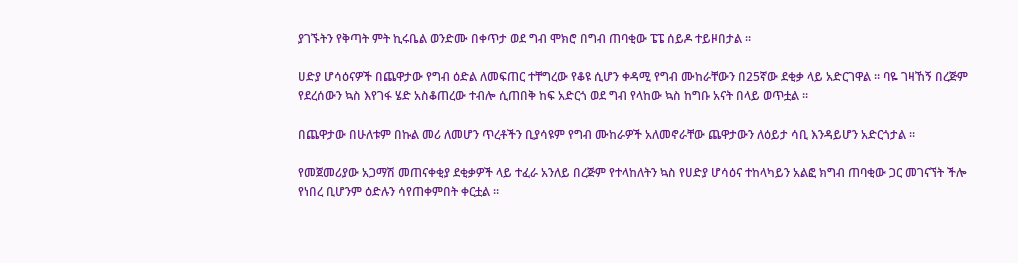ያገኙትን የቅጣት ምት ኪሩቤል ወንድሙ በቀጥታ ወደ ግብ ሞክሮ በግብ ጠባቂው ፔፔ ሰይዶ ተይዞበታል ።

ሀድያ ሆሳዕናዎች በጨዋታው የግብ ዕድል ለመፍጠር ተቸግረው የቆዩ ሲሆን ቀዳሚ የግብ ሙከራቸውን በ25ኛው ደቂቃ ላይ አድርገዋል ። ባዬ ገዛኸኝ በረጅም የደረሰውን ኳስ እየገፋ ሄድ አስቆጠረው ተብሎ ሲጠበቅ ከፍ አድርጎ ወደ ግብ የላከው ኳስ ከግቡ አናት በላይ ወጥቷል ።

በጨዋታው በሁለቱም በኩል መሪ ለመሆን ጥረቶችን ቢያሳዩም የግብ ሙከራዎች አለመኖራቸው ጨዋታውን ለዕይታ ሳቢ እንዳይሆን አድርጎታል ።

የመጀመሪያው አጋማሽ መጠናቀቂያ ደቂቃዎች ላይ ተፈራ አንለይ በረጅም የተላከለትን ኳስ የሀድያ ሆሳዕና ተከላካይን አልፎ ክግብ ጠባቂው ጋር መገናኘት ችሎ የነበረ ቢሆንም ዕድሉን ሳየጠቀምበት ቀርቷል ።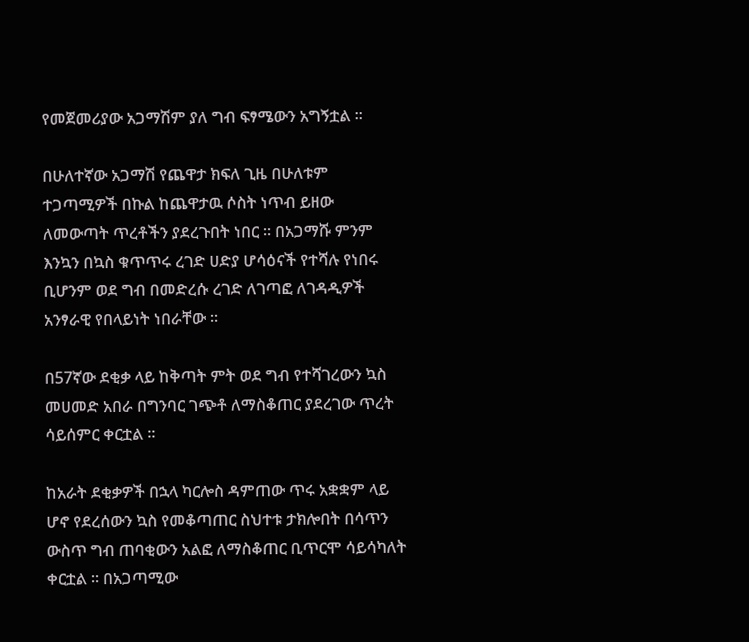የመጀመሪያው አጋማሽም ያለ ግብ ፍፃሜውን አግኝቷል ።

በሁለተኛው አጋማሽ የጨዋታ ክፍለ ጊዜ በሁለቱም ተጋጣሚዎች በኩል ከጨዋታዉ ሶስት ነጥብ ይዘው ለመውጣት ጥረቶችን ያደረጉበት ነበር ። በአጋማሹ ምንም እንኳን በኳስ ቁጥጥሩ ረገድ ሀድያ ሆሳዕናች የተሻሉ የነበሩ ቢሆንም ወደ ግብ በመድረሱ ረገድ ለገጣፎ ለገዳዲዎች አንፃራዊ የበላይነት ነበራቸው ።

በ57ኛው ደቂቃ ላይ ከቅጣት ምት ወደ ግብ የተሻገረውን ኳስ መሀመድ አበራ በግንባር ገጭቶ ለማስቆጠር ያደረገው ጥረት ሳይሰምር ቀርቷል ።

ከአራት ደቂቃዎች በኋላ ካርሎስ ዳምጠው ጥሩ አቋቋም ላይ ሆኖ የደረሰውን ኳስ የመቆጣጠር ስህተቱ ታክሎበት በሳጥን ውስጥ ግብ ጠባቂውን አልፎ ለማስቆጠር ቢጥርሞ ሳይሳካለት ቀርቷል ። በአጋጣሚው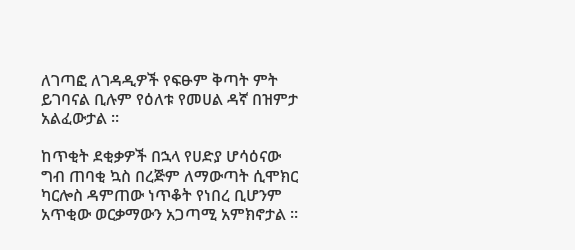ለገጣፎ ለገዳዲዎች የፍፁም ቅጣት ምት ይገባናል ቢሉም የዕለቱ የመሀል ዳኛ በዝምታ አልፈውታል ።

ከጥቂት ደቂቃዎች በኋላ የሀድያ ሆሳዕናው ግብ ጠባቂ ኳስ በረጅም ለማውጣት ሲሞክር ካርሎስ ዳምጠው ነጥቆት የነበረ ቢሆንም አጥቂው ወርቃማውን አጋጣሚ አምክኖታል ።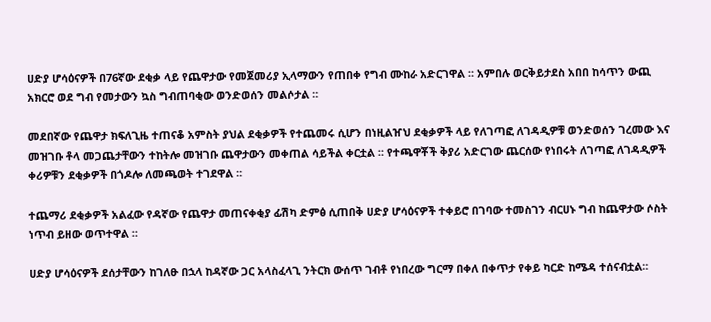ሀድያ ሆሳዕናዎች በ76ኛው ደቂቃ ላይ የጨዋታው የመጀመሪያ ኢላማውን የጠበቀ የግብ ሙከራ አድርገዋል ። አምበሉ ወርቅይታደስ አበበ ከሳጥን ውጪ አክርሮ ወደ ግብ የመታውን ኳስ ግብጠባቂው ወንድወሰን መልሶታል ።

መደበኛው የጨዋታ ክፍለጊዜ ተጠናቆ አምስት ያህል ደቂቃዎች የተጨመሩ ሲሆን በነዚልዠህ ደቂቃዎች ላይ የለገጣፎ ለገዳዲዎቹ ወንድወሰን ገረመው እና መዝገቡ ቶላ መጋጨታቸውን ተከትሎ መዝገቡ ጨዋታውን መቀጠል ሳይችል ቀርቷል ። የተጫዋቾች ቅያሪ አድርገው ጨርሰው የነበሩት ለገጣፎ ለገዳዲዎች ቀሪዎቹን ደቂቃዎች በጎዶሎ ለመጫወት ተገደዋል ።

ተጨማሪ ደቂቃዎች አልፈው የዳኛው የጨዋታ መጠናቀቂያ ፊሽካ ድምፅ ሲጠበቅ ሀድያ ሆሳዕናዎች ተቀይሮ በገባው ተመስገን ብርሀኑ ግብ ከጨዋታው ሶስት ነጥብ ይዘው ወጥተዋል ።

ሀድያ ሆሳዕናዎች ደሰታቸውን ከገለፁ በኋላ ከዳኛው ጋር አላስፈላጊ ንትርክ ውሰጥ ገብቶ የነበረው ግርማ በቀለ በቀጥታ የቀይ ካርድ ከሜዳ ተሰናብቷል።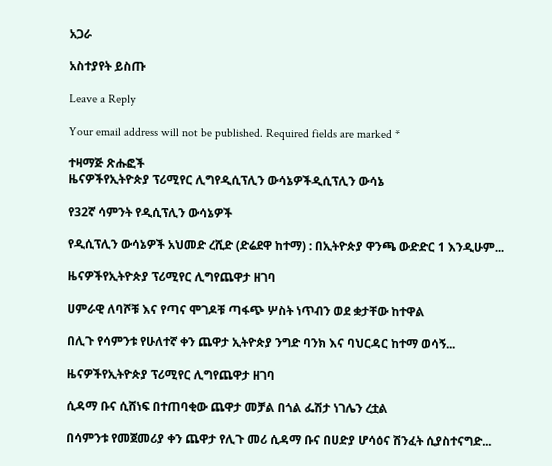አጋራ

አስተያየት ይስጡ

Leave a Reply

Your email address will not be published. Required fields are marked *

ተዛማጅ ጽሑፎች
ዜናዎችየኢትዮጵያ ፕሪሚየር ሊግየዲሲፕሊን ውሳኔዎችዲሲፕሊን ውሳኔ

የ32ኛ ሳምንት የዲሲፕሊን ውሳኔዎች

የዲሲፕሊን ውሳኔዎች አህመድ ረሺድ (ድሬደዋ ከተማ) : በኢትዮጵያ ዋንጫ ውድድር 1 እንዲሁም...

ዜናዎችየኢትዮጵያ ፕሪሚየር ሊግየጨዋታ ዘገባ

ሀምራዊ ለባሾቹ እና የጣና ሞገዶቹ ጣፋጭ ሦስት ነጥብን ወደ ቋታቸው ከተዋል

በሊጉ የሳምንቱ የሁለተኛ ቀን ጨዋታ ኢትዮጵያ ንግድ ባንክ እና ባህርዳር ከተማ ወሳኝ...

ዜናዎችየኢትዮጵያ ፕሪሚየር ሊግየጨዋታ ዘገባ

ሲዳማ ቡና ሲሸነፍ በተጠባቂው ጨዋታ መቻል በጎል ፌሽታ ነገሌን ረቷል

በሳምንቱ የመጀመሪያ ቀን ጨዋታ የሊጉ መሪ ሲዳማ ቡና በሀድያ ሆሳዕና ሽንፈት ሲያስተናግድ...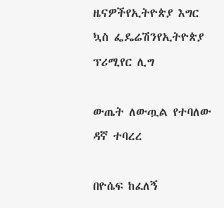ዜናዎችየኢትዮጵያ እግር ኳስ ፌዴሬሽንየኢትዮጵያ ፕሪሚየር ሊግ

ውጤት ለውጧል የተባለው ዳኛ ተባረረ

በዮሴፍ ከፈለኝ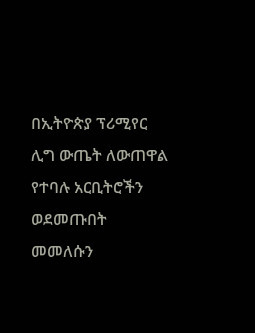በኢትዮጵያ ፕሪሚየር ሊግ ውጤት ለውጠዋል የተባሉ አርቢትሮችን ወደመጡበት መመለሱን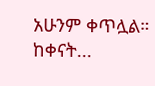አሁንም ቀጥሏል። ከቀናት...